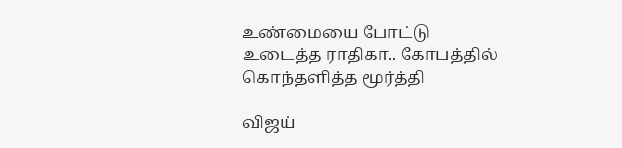உண்மையை போட்டு உடைத்த ராதிகா.. கோபத்தில் கொந்தளித்த மூர்த்தி

விஜய்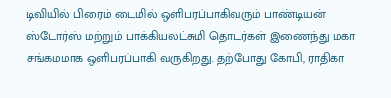டிவியில் பிரைம் டைமில் ஒளிபரப்பாகிவரும் பாண்டியன் ஸ்டோர்ஸ் மற்றும் பாக்கியலட்சுமி தொடர்கள் இணைந்து மகா சங்கமமாக ஒளிபரப்பாகி வருகிறது. தற்போது கோபி, ராதிகா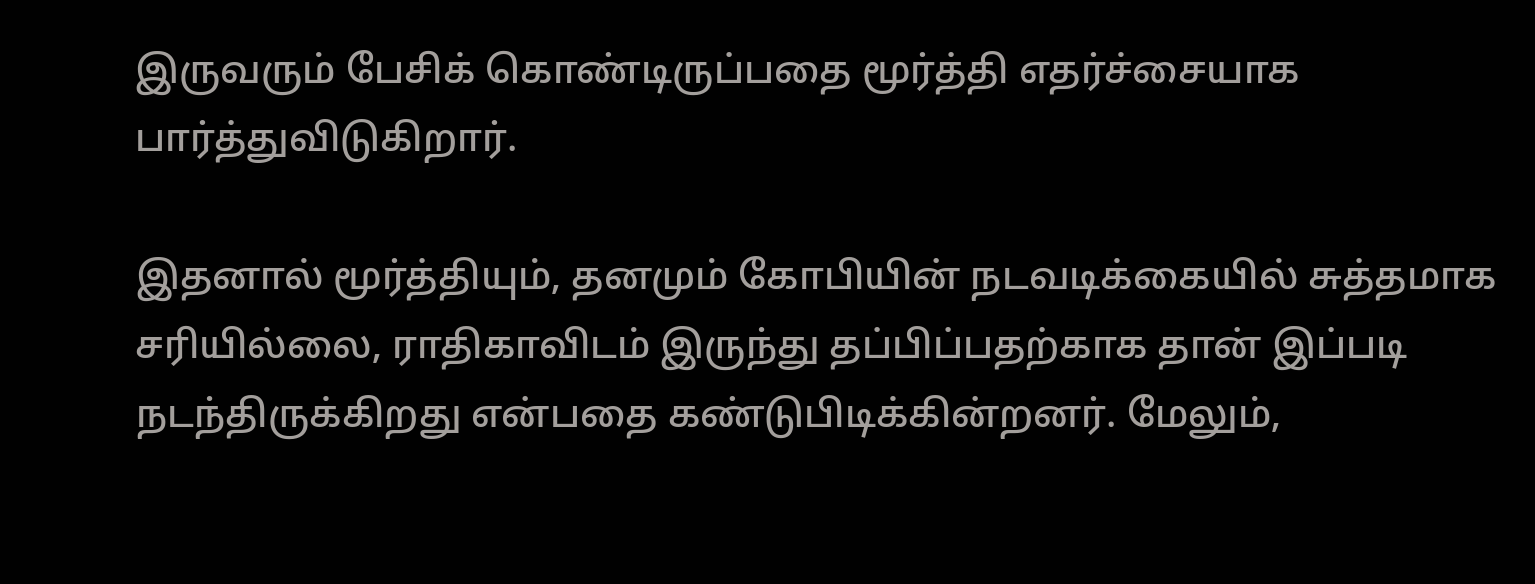இருவரும் பேசிக் கொண்டிருப்பதை மூர்த்தி எதர்ச்சையாக பார்த்துவிடுகிறார்.

இதனால் மூர்த்தியும், தனமும் கோபியின் நடவடிக்கையில் சுத்தமாக சரியில்லை, ராதிகாவிடம் இருந்து தப்பிப்பதற்காக தான் இப்படி நடந்திருக்கிறது என்பதை கண்டுபிடிக்கின்றனர். மேலும்,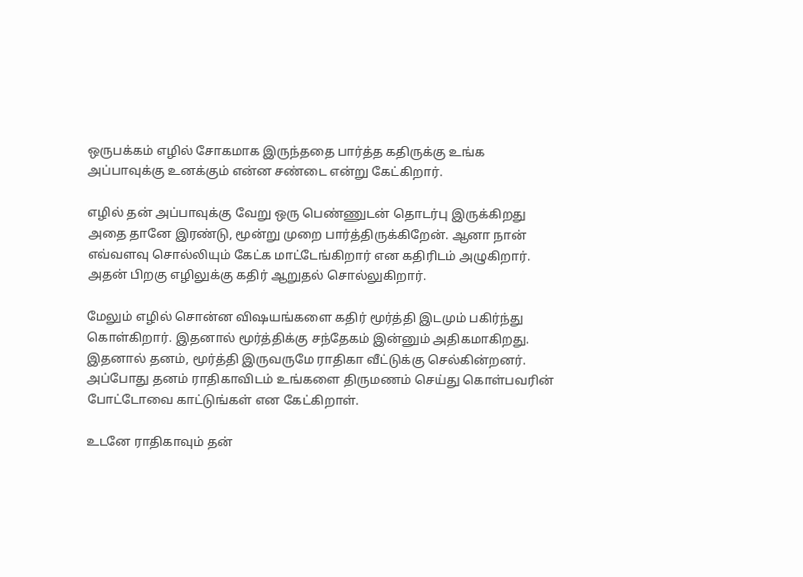ஒருபக்கம் எழில் சோகமாக இருந்ததை பார்த்த கதிருக்கு உங்க அப்பாவுக்கு உனக்கும் என்ன சண்டை என்று கேட்கிறார்.

எழில் தன் அப்பாவுக்கு வேறு ஒரு பெண்ணுடன் தொடர்பு இருக்கிறது அதை தானே இரண்டு, மூன்று முறை பார்த்திருக்கிறேன். ஆனா நான் எவ்வளவு சொல்லியும் கேட்க மாட்டேங்கிறார் என கதிரிடம் அழுகிறார். அதன் பிறகு எழிலுக்கு கதிர் ஆறுதல் சொல்லுகிறார்.

மேலும் எழில் சொன்ன விஷயங்களை கதிர் மூர்த்தி இடமும் பகிர்ந்து கொள்கிறார். இதனால் மூர்த்திக்கு சந்தேகம் இன்னும் அதிகமாகிறது. இதனால் தனம், மூர்த்தி இருவருமே ராதிகா வீட்டுக்கு செல்கின்றனர். அப்போது தனம் ராதிகாவிடம் உங்களை திருமணம் செய்து கொள்பவரின் போட்டோவை காட்டுங்கள் என கேட்கிறாள்.

உடனே ராதிகாவும் தன்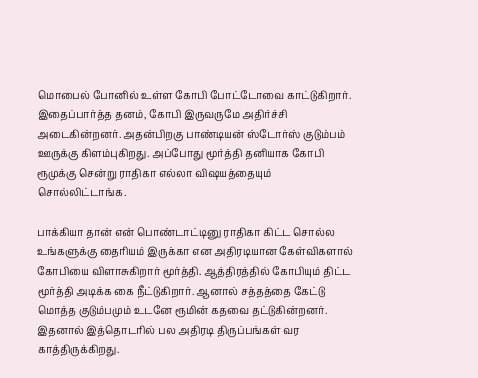மொபைல் போனில் உள்ள கோபி போட்டோவை காட்டுகிறார். இதைப்பார்த்த தனம், கோபி இருவருமே அதிர்ச்சி அடைகின்றனர். அதன்பிறகு பாண்டியன் ஸ்டோர்ஸ் குடும்பம் ஊருக்கு கிளம்புகிறது. அப்போது மூர்த்தி தனியாக கோபி ரூமுக்கு சென்று ராதிகா எல்லா விஷயத்தையும் சொல்லிட்டாங்க.

பாக்கியா தான் என் பொண்டாட்டினு ராதிகா கிட்ட சொல்ல உங்களுக்கு தைரியம் இருக்கா என அதிரடியான கேள்விகளால் கோபியை விளாசுகிறார் மூர்த்தி. ஆத்திரத்தில் கோபியும் திட்ட மூர்த்தி அடிக்க கை நீட்டுகிறார். ஆனால் சத்தத்தை கேட்டு மொத்த குடும்பமும் உடனே ரூமின் கதவை தட்டுகின்றனர். இதனால் இத்தொடரில் பல அதிரடி திருப்பங்கள் வர காத்திருக்கிறது.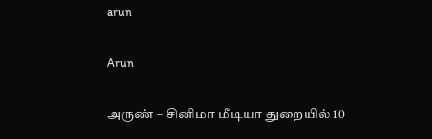arun

Arun

அருண் – சினிமா மீடியா துறையில் 10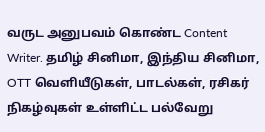வருட அனுபவம் கொண்ட Content Writer. தமிழ் சினிமா, இந்திய சினிமா, OTT வெளியீடுகள், பாடல்கள், ரசிகர் நிகழ்வுகள் உள்ளிட்ட பல்வேறு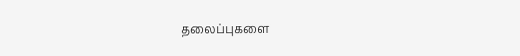தலைப்புகளை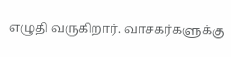எழுதி வருகிறார். வாசகர்களுக்கு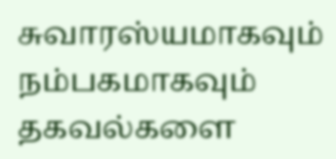சுவாரஸ்யமாகவும் நம்பகமாகவும் தகவல்களை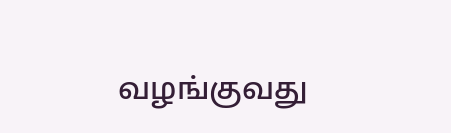வழங்குவது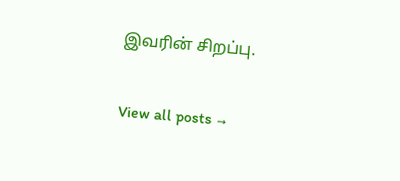இவரின் சிறப்பு.

View all posts →